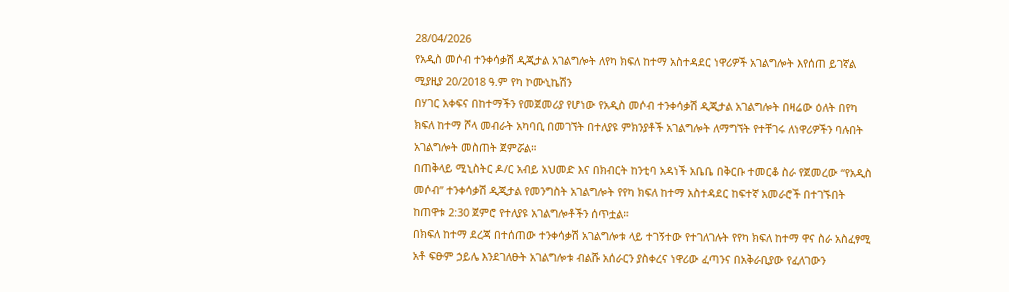28/04/2026
የአዲስ መሶብ ተንቀሳቃሽ ዲጂታል አገልግሎት ለየካ ክፍለ ከተማ አስተዳደር ነዋሪዎች አገልግሎት እየሰጠ ይገኛል
ሚያዚያ 20/2018 ዓ.ም የካ ኮሙኒኬሽን
በሃገር አቀፍና በከተማችን የመጀመሪያ የሆነው የአዲስ መሶብ ተንቀሳቃሽ ዲጂታል አገልግሎት በዛሬው ዕለት በየካ ክፍለ ከተማ ሾላ መብራት አካባቢ በመገኘት በተለያዩ ምክንያቶች አገልግሎት ለማግኘት የተቸገሩ ለነዋሪዎችን ባሉበት አገልግሎት መስጠት ጀምሯል።
በጠቅላይ ሚኒስትር ዶ/ር አብይ አህመድ እና በክብርት ከንቲባ አዳነች አቤቤ በቅርቡ ተመርቆ ስራ የጀመረው “የአዲስ መሶብ” ተንቀሳቃሽ ዲጂታል የመንግስት አገልግሎት የየካ ክፍለ ከተማ አስተዳደር ከፍተኛ አመራሮች በተገኙበት ከጠዋቱ 2:30 ጀምሮ የተለያዩ አገልግሎቶችን ሰጥቷል።
በክፍለ ከተማ ደረጃ በተሰጠው ተንቀሳቃሽ አገልግሎቱ ላይ ተገኝተው የተገለገሉት የየካ ክፍለ ከተማ ዋና ስራ አስፈፃሚ አቶ ፍፁም ኃይሌ እንደገለፁት አገልግሎቱ ብልሹ አሰራርን ያስቀረና ነዋሪው ፈጣንና በአቅራቢያው የፈለገውን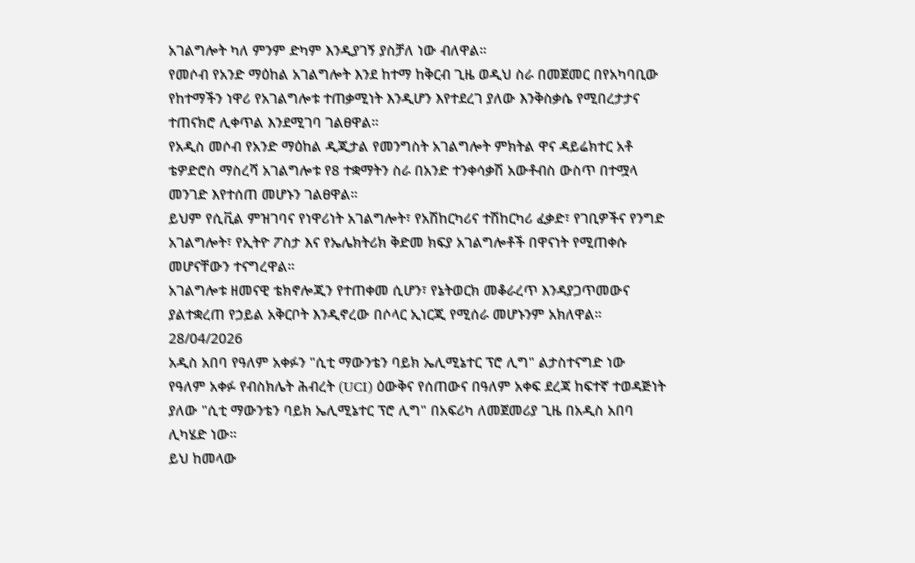አገልግሎት ካለ ምንም ድካም እንዲያገኝ ያስቻለ ነው ብለዋል።
የመሶብ የአንድ ማዕከል አገልግሎት እንደ ከተማ ከቅርብ ጊዜ ወዲህ ስራ በመጀመር በየአካባቢው የከተማችን ነዋሪ የአገልግሎቱ ተጠቃሚነት እንዲሆን እየተደረገ ያለው እንቅስቃሴ የሚበረታታና ተጠናክሮ ሊቀጥል እንደሚገባ ገልፀዋል።
የአዲስ መሶብ የአንድ ማዕከል ዲጂታል የመንግስት አገልግሎት ምክትል ዋና ዳይሬክተር አቶ ቴዎድሮስ ማስረሻ አገልግሎቱ የ8 ተቋማትን ስራ በአንድ ተንቀሳቃሽ አውቶብስ ውስጥ በተሟላ መንገድ እየተሰጠ መሆኑን ገልፀዋል።
ይህም የሲቪል ምዝገባና የነዋሪነት አገልግሎት፣ የአሽከርካሪና ተሽከርካሪ ፈቃድ፣ የገቢዎችና የንግድ አገልግሎት፣ የኢትዮ ፖስታ እና የኤሌክትሪክ ቅድመ ክፍያ አገልግሎቶች በዋናነት የሚጠቀሱ መሆናቸውን ተናግረዋል።
አገልግሎቱ ዘመናዊ ቴክኖሎጂን የተጠቀመ ሲሆን፣ የኔትወርክ መቆራረጥ እንዳያጋጥመውና ያልተቋረጠ የኃይል አቅርቦት እንዲኖረው በሶላር ኢነርጂ የሚሰራ መሆኑንም አክለዋል።
28/04/2026
አዲስ አበባ የዓለም አቀፉን "ሲቲ ማውንቴን ባይክ ኤሊሚኔተር ፕሮ ሊግ" ልታስተናግድ ነው
የዓለም አቀፉ የብስክሌት ሕብረት (UCI) ዕውቅና የሰጠውና በዓለም አቀፍ ደረጃ ከፍተኛ ተወዳጅነት ያለው "ሲቲ ማውንቴን ባይክ ኤሊሚኔተር ፕሮ ሊግ" በአፍሪካ ለመጀመሪያ ጊዜ በአዲስ አበባ ሊካሄድ ነው።
ይህ ከመላው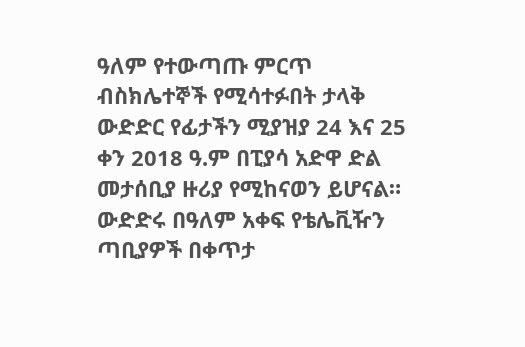ዓለም የተውጣጡ ምርጥ ብስክሌተኞች የሚሳተፉበት ታላቅ ውድድር የፊታችን ሚያዝያ 24 እና 25 ቀን 2018 ዓ.ም በፒያሳ አድዋ ድል መታሰቢያ ዙሪያ የሚከናወን ይሆናል።
ውድድሩ በዓለም አቀፍ የቴሌቪዥን ጣቢያዎች በቀጥታ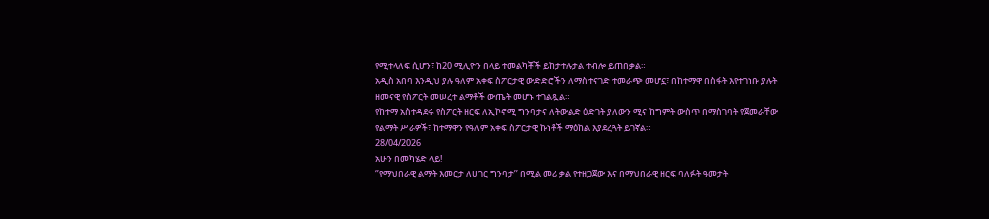የሚተላለፍ ሲሆን፣ ከ20 ሚሊዮን በላይ ተመልካቾች ይከታተሉታል ተብሎ ይጠበቃል።
አዲስ አበባ እንዲህ ያሉ ዓለም አቀፍ ስፖርታዊ ውድድሮችን ለማስተናገድ ተመራጭ መሆኗ፣ በከተማዋ በስፋት እየተገነቡ ያሉት ዘመናዊ የስፖርት መሠረተ ልማቶች ውጤት መሆኑ ተገልጿል።
የከተማ አስተዳደሩ የስፖርት ዘርፍ ለኢኮኖሚ ግንባታና ለትውልድ ዕድገት ያለውን ሚና ከግምት ውስጥ በማስገባት የጀመራቸው የልማት ሥራዎች፣ ከተማዋን የዓለም አቀፍ ስፖርታዊ ኩነቶች ማዕከል እያደረጓት ይገኛል።
28/04/2026
አሁን በመካሄድ ላይ!
‘’የማህበራዊ ልማት እመርታ ለሀገር ግንባታ’’ በሚል መሪ ቃል የተዘጋጀው እና በማህበራዊ ዘርፍ ባለፉት ዓመታት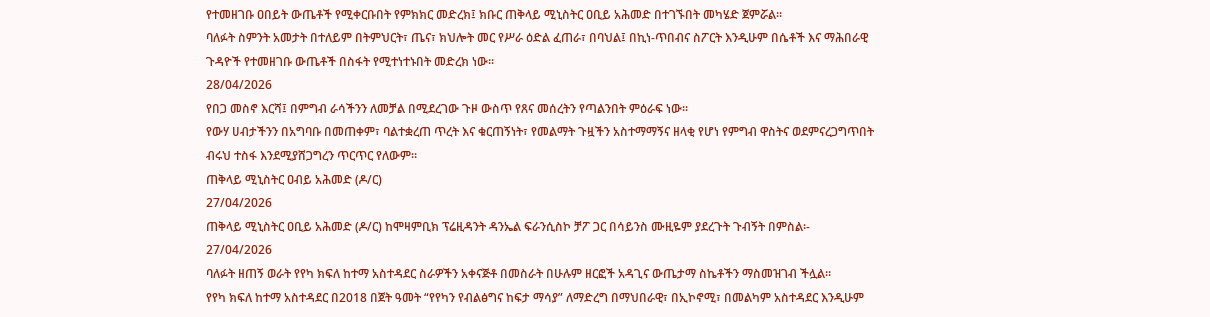የተመዘገቡ ዐበይት ውጤቶች የሚቀርቡበት የምክክር መድረክ፤ ክቡር ጠቅላይ ሚኒስትር ዐቢይ አሕመድ በተገኙበት መካሄድ ጀምሯል።
ባለፉት ስምንት አመታት በተለይም በትምህርት፣ ጤና፣ ክህሎት መር የሥራ ዕድል ፈጠራ፣ በባህል፤ በኪነ-ጥበብና ስፖርት እንዲሁም በሴቶች እና ማሕበራዊ ጉዳዮች የተመዘገቡ ውጤቶች በስፋት የሚተነተኑበት መድረክ ነው።
28/04/2026
የበጋ መስኖ እርሻ፤ በምግብ ራሳችንን ለመቻል በሚደረገው ጉዞ ውስጥ የጸና መሰረትን የጣልንበት ምዕራፍ ነው።
የውሃ ሀብታችንን በአግባቡ በመጠቀም፣ ባልተቋረጠ ጥረት እና ቁርጠኝነት፣ የመልማት ጉዟችን አስተማማኝና ዘላቂ የሆነ የምግብ ዋስትና ወደምናረጋግጥበት ብሩህ ተስፋ እንደሚያሸጋግረን ጥርጥር የለውም።
ጠቅላይ ሚኒስትር ዐብይ አሕመድ (ዶ/ር)
27/04/2026
ጠቅላይ ሚኒስትር ዐቢይ አሕመድ (ዶ/ር) ከሞዛምቢክ ፕሬዚዳንት ዳንኤል ፍራንሲስኮ ቻፖ ጋር በሳይንስ ሙዚዬም ያደረጉት ጉብኝት በምስል፡-
27/04/2026
ባለፉት ዘጠኝ ወራት የየካ ክፍለ ከተማ አስተዳደር ስራዎችን አቀናጅቶ በመስራት በሁሉም ዘርፎች አዳጊና ውጤታማ ስኬቶችን ማስመዝገብ ችሏል።
የየካ ክፍለ ከተማ አስተዳደር በ2018 በጀት ዓመት “የየካን የብልፅግና ከፍታ ማሳያ” ለማድረግ በማህበራዊ፣ በኢኮኖሚ፣ በመልካም አስተዳደር እንዲሁም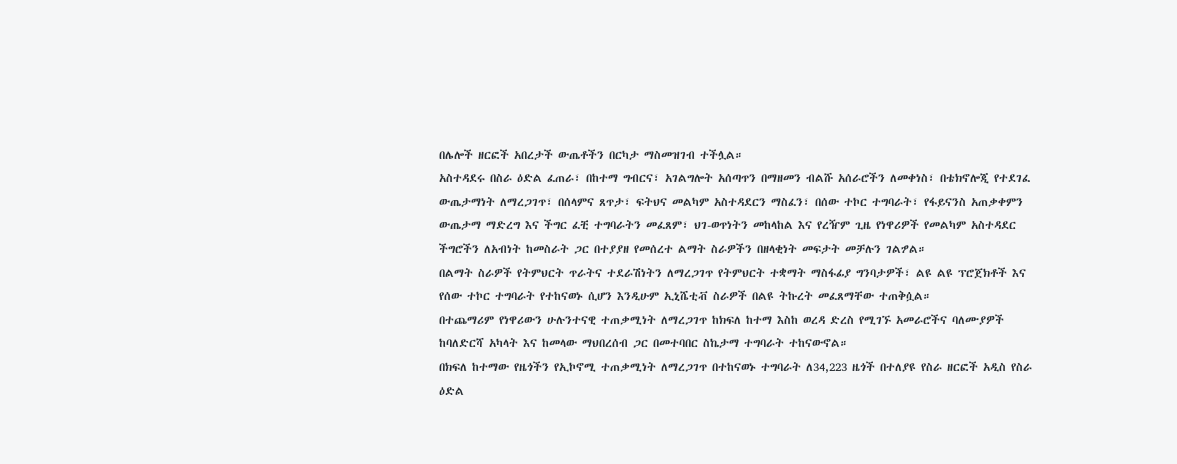በሌሎች ዘርፎች አበረታች ውጤቶችን በርካታ ማስመዝገብ ተችሏል።
አስተዳደሩ በስራ ዕድል ፈጠራ፣ በከተማ ግብርና፣ አገልግሎት አሰጣጥን በማዘመን ብልሹ አሰራሮችን ለመቀነስ፣ በቴክኖሎጂ የተደገፈ ውጤታማነት ለማረጋገጥ፣ በሰላምና ጸጥታ፣ ፍትህና መልካም አስተዳደርን ማስፈን፣ በሰው ተኮር ተግባራት፣ የፋይናንስ አጠቃቀምን ውጤታማ ማድረግ እና ችግር ፈቺ ተግባራትን መፈጸም፣ ህገ-ወጥነትን መከላከል እና የረዥም ጊዜ የነዋሪዎች የመልካም አስተዳደር ችግሮችን ለአብነት ከመስራት ጋር በተያያዘ የመሰረተ ልማት ስራዎችን በዘላቂነት መፍታት መቻሉን ገልፇል።
በልማት ስራዎች የትምህርት ጥራትና ተደራሽነትን ለማረጋገጥ የትምህርት ተቋማት ማስፋፊያ ግንባታዎች፣ ልዩ ልዩ ፕሮጀክቶች እና የሰው ተኮር ተግባራት የተከናወኑ ሲሆን እንዲሁም ኢኒሼቲቭ ስራዎች በልዩ ትኩረት መፈጸማቸው ተጠቅሷል።
በተጨማሪም የነዋሪውን ሁሉንተናዊ ተጠቃሚነት ለማረጋገጥ ከክፍለ ከተማ እስከ ወረዳ ድረስ የሚገኙ አመራሮችና ባለሙያዎች ከባለድርሻ አካላት እና ከመላው ማህበረሰብ ጋር በመተባበር ስኬታማ ተግባራት ተከናውኖል።
በክፍለ ከተማው የዜጎችን የኢኮኖሚ ተጠቃሚነት ለማረጋገጥ በተከናወኑ ተግባራት ለ34,223 ዜጎች በተለያዩ የስራ ዘርፎች አዲስ የስራ ዕድል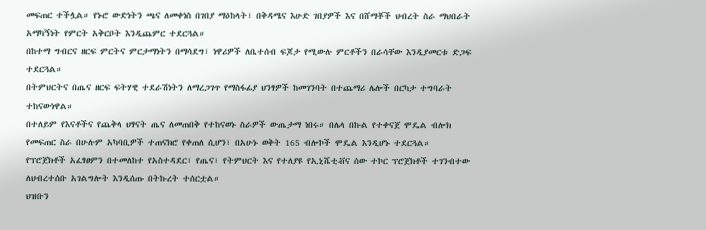መፍጠር ተችሏል። የኑሮ ውድነትን ጫና ለመቀነስ በገበያ ማዕከላት፣ በቅዳሜና እሁድ ገበያዎች እና በሸማቾች ህብረት ስራ ማህበራት አማካኝነት የምርት አቅርቦት እንዲጨምር ተደርጓል።
በከተማ ግብርና ዘርፍ ምርትና ምርታማነትን በማሳደግ፣ ነዋሪዎች ለቤተሰብ ፍጆታ የሚውሉ ምርቶችን በራሳቸው እንዲያመርቱ ድጋፍ ተደርጓል።
በትምህርትና በጤና ዘርፍ ፍትሃዊ ተደራሽነትን ለማረጋገጥ የማስፋፊያ ህንፃዎች ከመገንባት በተጨማሪ ሌሎች በርካታ ተግባራት ተከናውነዋል።
በተለይም የእናቶችና የጨቅላ ህፃናት ጤና ለመጠበቅ የተከናወኑ ስራዎች ውጤታማ ነበሩ። በሌላ በኩል የተቀናጀ ሞዴል ብሎክ የመፍጠር ስራ በሁሉም አካባቢዎች ተጠናክሮ የቀጠለ ሲሆን፣ በአሁኑ ወቅት 165 ብሎኮች ሞዴል እንዲሆኑ ተደርጓል።
የፕሮጀክቶች አፈፃፀምን በተመለከተ የአስተዳደር፣ የጤና፣ የትምህርት እና የተለያዩ የኢኒሼቲቭና ሰው ተኮር ፕሮጀክቶች ተገንብተው ለህብረተሰቡ አገልግሎት እንዲሰጡ በትኩረት ተሰርቷል።
ህዝቡን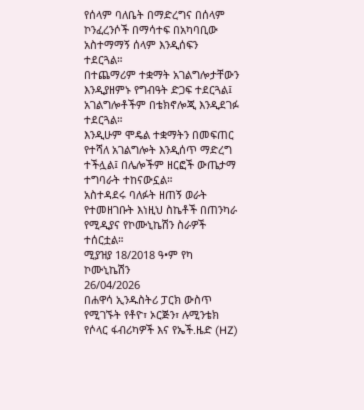የሰላም ባለቤት በማድረግና በሰላም ኮንፈረንሶች በማሳተፍ በአካባቢው አስተማማኝ ሰላም እንዲሰፍን ተደርጓል።
በተጨማሪም ተቋማት አገልግሎታቸውን እንዲያዘምኑ የግብዓት ድጋፍ ተደርጓል፤ አገልግሎቶችም በቴክኖሎጂ እንዲደገፉ ተደርጓል።
እንዲሁም ሞዴል ተቋማትን በመፍጠር የተሻለ አገልግሎት እንዲሰጥ ማድረግ ተችሏል፤ በሌሎችም ዘርፎች ውጤታማ ተግባራት ተከናውኗል።
አስተዳደሩ ባለፉት ዘጠኝ ወራት የተመዘገቡት እነዚህ ስኬቶች በጠንካራ የሚዲያና የኮሙኒኬሽን ስራዎች ተሰርቷል።
ሚያዝያ 18/2018 ዓ•ም የካ ኮሙኒኬሽን
26/04/2026
በሐዋሳ ኢንዱስትሪ ፓርክ ውስጥ የሚገኙት የቶዮ፣ ኦርጅን፣ ሉሚንቴክ የሶላር ፋብሪካዎች እና የኤች.ዜድ (HZ)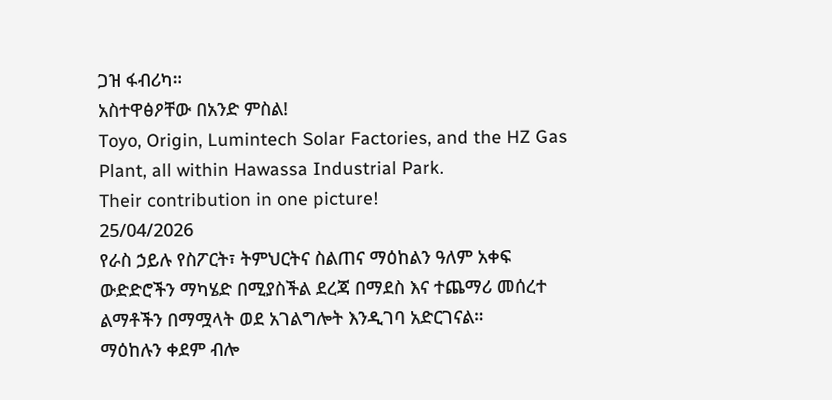ጋዝ ፋብሪካ።
አስተዋፅዖቸው በአንድ ምስል!
Toyo, Origin, Lumintech Solar Factories, and the HZ Gas Plant, all within Hawassa Industrial Park.
Their contribution in one picture!
25/04/2026
የራስ ኃይሉ የስፖርት፣ ትምህርትና ስልጠና ማዕከልን ዓለም አቀፍ ውድድሮችን ማካሄድ በሚያስችል ደረጃ በማደስ እና ተጨማሪ መሰረተ ልማቶችን በማሟላት ወደ አገልግሎት እንዲገባ አድርገናል።
ማዕከሉን ቀደም ብሎ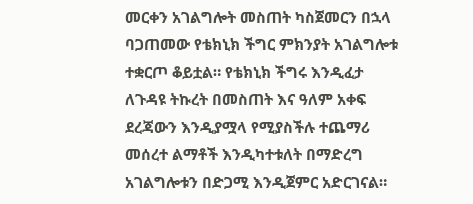መርቀን አገልግሎት መስጠት ካስጀመርን በኋላ ባጋጠመው የቴክኒክ ችግር ምክንያት አገልግሎቱ ተቋርጦ ቆይቷል። የቴክኒክ ችግሩ እንዲፈታ ለጉዳዩ ትኩረት በመስጠት እና ዓለም አቀፍ ደረጃውን እንዲያሟላ የሚያስችሉ ተጨማሪ መሰረተ ልማቶች እንዲካተቱለት በማድረግ አገልግሎቱን በድጋሚ እንዲጀምር አድርገናል።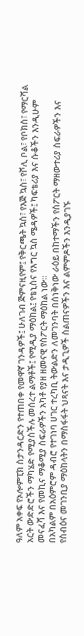ዓለም አቀፍ የኦሎምፒክ ስታንዳርድን የተጠበቀ የመዋኛ ገንዳዎች፤ ሁለገብ ጅምናዚየም፤ የቅርጫት ኳስ፣ የእጅ ኳስ፣ የቮሊ ቦል፣ የቦክስ፣ የማርሻል አርት ውድድሮችን ማካሄድ የሚያስችሉ መሰረተ ልማቶች፤ የሚዲያ ማዕከል፤ የቴኒስና የእግር ኳስ ሜዳዎች፤ ካፍቴሪያ እና ሱቆችን እንዲሁም መናፈሻ እና የመኪና ማቆሚያ ስፍራዎችን አካቶ የያዘ ዘመናዊ የስፖርት ማዕከል ነው።
በአካልም በአዕምሮም ዳብሮ የተገነባ ሀገር ተረካቢ ትውልድን ለመገንባት በሰነቅነው ራዕይ በከተማችን የስፖርት ማዘውተሪያ ስፍራዎችን እና የስብዕና መገንቢያ ማዕከላትን በማስፋፋት ህጻናት እና ታዲጊዎች ስልጠናዎችን እና ልምምዶችን እንዲያገኙ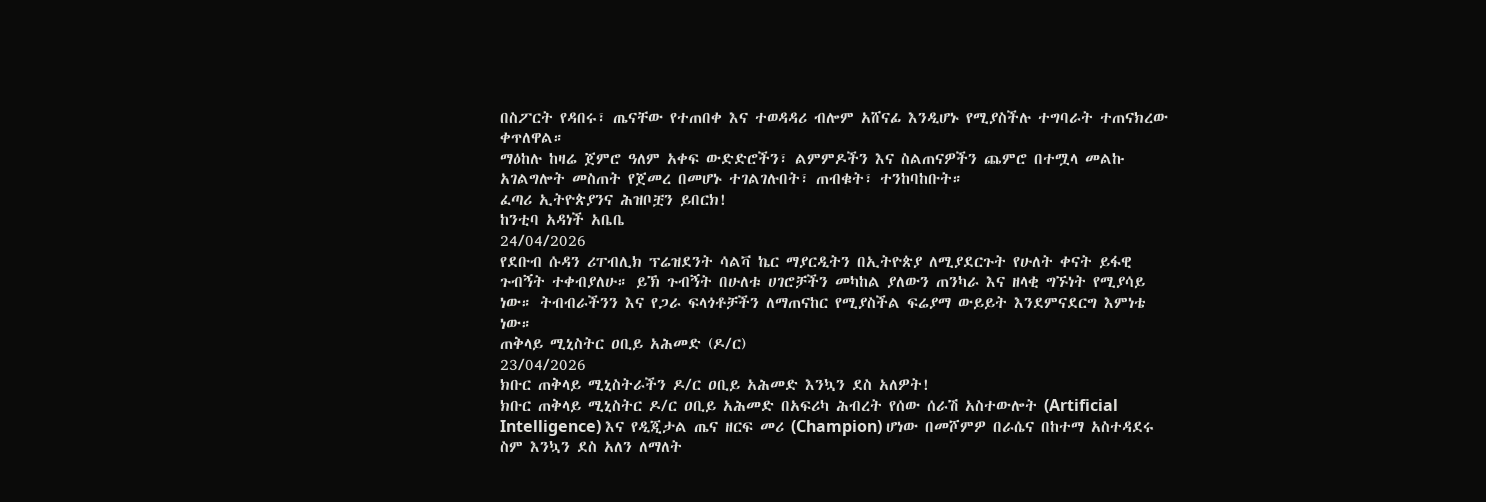በስፖርት የዳበሩ፣ ጤናቸው የተጠበቀ እና ተወዳዳሪ ብሎም አሸናፊ እንዲሆኑ የሚያስችሉ ተግባራት ተጠናክረው ቀጥለዋል።
ማዕከሉ ከዛሬ ጀምሮ ዓለም አቀፍ ውድድሮችን፣ ልምምዶችን እና ስልጠናዎችን ጨምሮ በተሟላ መልኩ አገልግሎት መስጠት የጀመረ በመሆኑ ተገልገሉበት፣ ጠብቁት፣ ተንከባከቡት።
ፈጣሪ ኢትዮጵያንና ሕዝቦቿን ይበርክ!
ከንቲባ አዳነች አቤቤ
24/04/2026
የደቡብ ሱዳን ሪፐብሊክ ፕሬዝደንት ሳልቫ ኬር ማያርዲትን በኢትዮጵያ ለሚያደርጉት የሁለት ቀናት ይፋዊ ጉብኝት ተቀብያለሁ። ይኽ ጉብኝት በሁለቱ ሀገሮቻችን መካከል ያለውን ጠንካራ እና ዘላቂ ግኙነት የሚያሳይ ነው። ትብብራችንን እና የጋራ ፍላጎቶቻችን ለማጠናከር የሚያስችል ፍሬያማ ውይይት እንደምናደርግ እምነቴ ነው።
ጠቅላይ ሚኒስትር ዐቢይ አሕመድ (ዶ/ር)
23/04/2026
ክቡር ጠቅላይ ሚኒስትራችን ዶ/ር ዐቢይ አሕመድ እንኳን ደስ አለዎት!
ክቡር ጠቅላይ ሚኒስትር ዶ/ር ዐቢይ አሕመድ በአፍሪካ ሕብረት የሰው ሰራሽ አስተውሎት (Artificial Intelligence) እና የዲጂታል ጤና ዘርፍ መሪ (Champion) ሆነው በመሾምዎ በራሴና በከተማ አስተዳደሩ ስም እንኳን ደስ አለን ለማለት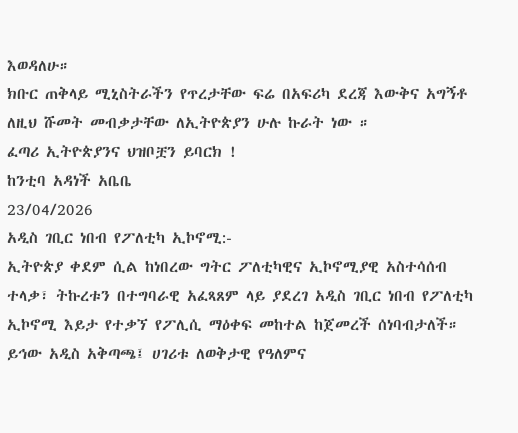እወዳለሁ።
ክቡር ጠቅላይ ሚኒስትራችን የጥረታቸው ፍሬ በአፍሪካ ደረጃ እውቅና አግኝቶ ለዚህ ሹመት መብቃታቸው ለኢትዮጵያን ሁሉ ኩራት ነው ።
ፈጣሪ ኢትዮጵያንና ህዝቦቿን ይባርክ !
ከንቲባ አዳነች አቤቤ
23/04/2026
አዲስ ገቢር ነበብ የፖለቲካ ኢኮኖሚ:-
ኢትዮጵያ ቀደም ሲል ከነበረው ግትር ፖለቲካዊና ኢኮኖሚያዊ አስተሳሰብ ተላቃ፣ ትኩረቱን በተግባራዊ አፈጻጸም ላይ ያደረገ አዲስ ገቢር ነበብ የፖለቲካ ኢኮኖሚ እይታ የተቃኘ የፖሊሲ ማዕቀፍ መከተል ከጀመረች ሰነባብታለች።
ይኅው አዲስ አቅጣጫ፤ ሀገሪቱ ለወቅታዊ የዓለምና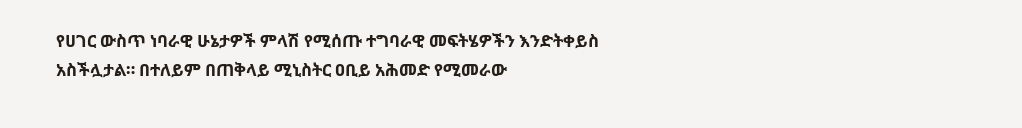የሀገር ውስጥ ነባራዊ ሁኔታዎች ምላሽ የሚሰጡ ተግባራዊ መፍትሄዎችን እንድትቀይስ አስችሏታል። በተለይም በጠቅላይ ሚኒስትር ዐቢይ አሕመድ የሚመራው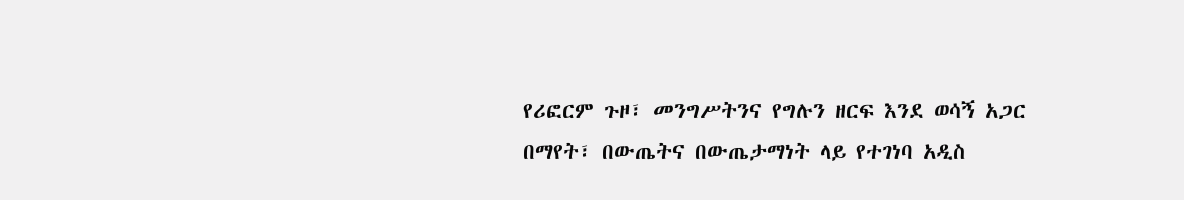የሪፎርም ጉዞ፣ መንግሥትንና የግሉን ዘርፍ እንደ ወሳኝ አጋር በማየት፣ በውጤትና በውጤታማነት ላይ የተገነባ አዲስ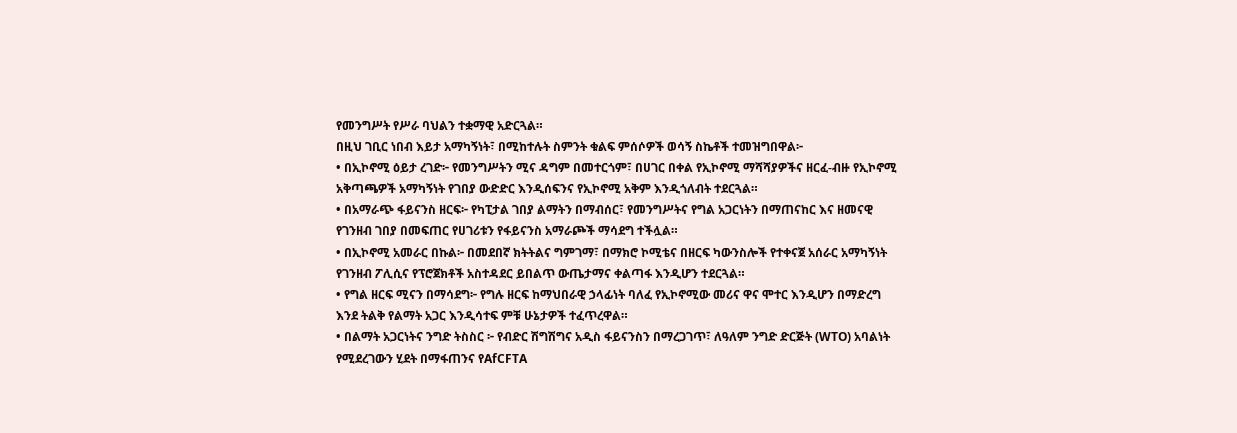የመንግሥት የሥራ ባህልን ተቋማዊ አድርጓል።
በዚህ ገቢር ነበብ እይታ አማካኝነት፣ በሚከተሉት ስምንት ቁልፍ ምሰሶዎች ወሳኝ ስኬቶች ተመዝግበዋል፦
• በኢኮኖሚ ዕይታ ረገድ፦ የመንግሥትን ሚና ዳግም በመተርጎም፣ በሀገር በቀል የኢኮኖሚ ማሻሻያዎችና ዘርፈ-ብዙ የኢኮኖሚ አቅጣጫዎች አማካኝነት የገበያ ውድድር እንዲሰፍንና የኢኮኖሚ አቅም እንዲጎለብት ተደርጓል።
• በአማራጭ ፋይናንስ ዘርፍ፦ የካፒታል ገበያ ልማትን በማብሰር፣ የመንግሥትና የግል አጋርነትን በማጠናከር እና ዘመናዊ የገንዘብ ገበያ በመፍጠር የሀገሪቱን የፋይናንስ አማራጮች ማሳደግ ተችሏል።
• በኢኮኖሚ አመራር በኩል፦ በመደበኛ ክትትልና ግምገማ፣ በማክሮ ኮሚቴና በዘርፍ ካውንስሎች የተቀናጀ አሰራር አማካኝነት የገንዘብ ፖሊሲና የፕሮጀክቶች አስተዳደር ይበልጥ ውጤታማና ቀልጣፋ እንዲሆን ተደርጓል።
• የግል ዘርፍ ሚናን በማሳደግ፦ የግሉ ዘርፍ ከማህበራዊ ኃላፊነት ባለፈ የኢኮኖሚው መሪና ዋና ሞተር እንዲሆን በማድረግ እንደ ትልቅ የልማት አጋር እንዲሳተፍ ምቹ ሁኔታዎች ተፈጥረዋል።
• በልማት አጋርነትና ንግድ ትስስር ፦ የብድር ሽግሽግና አዲስ ፋይናንስን በማረጋገጥ፣ ለዓለም ንግድ ድርጅት (WTO) አባልነት የሚደረገውን ሂደት በማፋጠንና የAfCFTA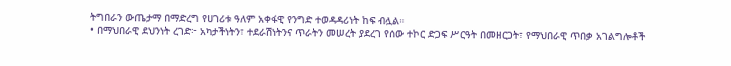ትግበራን ውጤታማ በማድረግ የሀገሪቱ ዓለም አቀፋዊ የንግድ ተወዳዳሪነት ከፍ ብሏል።
• በማህበራዊ ደህንነት ረገድ፦ አካታችነትን፣ ተደራሽነትንና ጥራትን መሠረት ያደረገ የሰው ተኮር ድጋፍ ሥርዓት በመዘርጋት፣ የማህበራዊ ጥበቃ አገልግሎቶች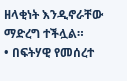ዘላቂነት እንዲኖራቸው ማድረግ ተችሏል።
• በፍትሃዊ የመሰረተ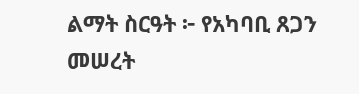ልማት ስርዓት ፦ የአካባቢ ጸጋን መሠረት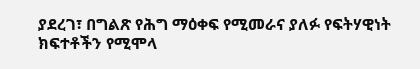ያደረገ፣ በግልጽ የሕግ ማዕቀፍ የሚመራና ያለፉ የፍትሃዊነት ክፍተቶችን የሚሞላ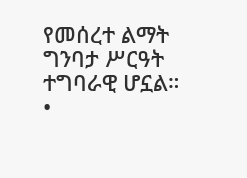የመሰረተ ልማት ግንባታ ሥርዓት ተግባራዊ ሆኗል።
•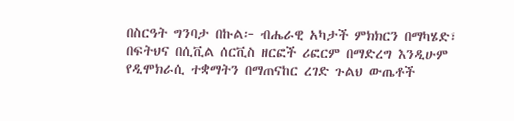በስርዓት ግንባታ በኩል፦ ብሔራዊ አካታች ምክክርን በማካሄድ፣ በፍትህና በሲቪል ሰርቪስ ዘርፎች ሪፎርም በማድረግ እንዲሁም የዲሞክራሲ ተቋማትን በማጠናከር ረገድ ጉልህ ውጤቶች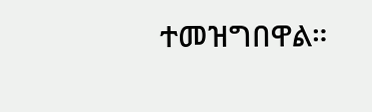ተመዝግበዋል።